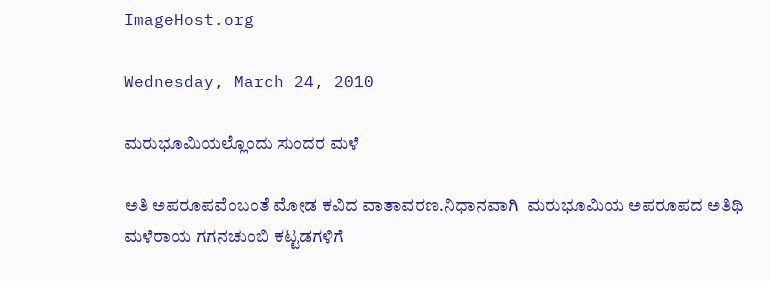ImageHost.org

Wednesday, March 24, 2010

ಮರುಭೂಮಿಯಲ್ಲೊಂದು ಸುಂದರ ಮಳೆ

ಅತಿ ಅಪರೂಪವೆಂಬಂತೆ ಮೋಡ ಕವಿದ ವಾತಾವರಣ.ನಿಧಾನವಾಗಿ  ಮರುಭೂಮಿಯ ಅಪರೂಪದ ಅತಿಥಿ  ಮಳೆರಾಯ ಗಗನಚುಂಬಿ ಕಟ್ಟಡಗಳಿಗೆ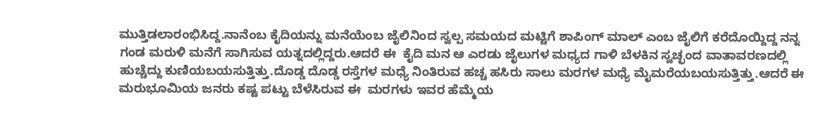ಮುತ್ತಿಡಲಾರಂಭಿಸಿದ್ದ.ನಾನೆಂಬ ಕೈದಿಯನ್ನು ಮನೆಯೆಂಬ ಜೈಲಿನಿಂದ ಸ್ವಲ್ಪ ಸಮಯದ ಮಟ್ಟಿಗೆ ಶಾಪಿಂಗ್ ಮಾಲ್ ಎಂಬ ಜೈಲಿಗೆ ಕರೆದೊಯ್ದಿದ್ದ ನನ್ನ ಗಂಡ ಮರುಳಿ ಮನೆಗೆ ಸಾಗಿಸುವ ಯತ್ನದಲ್ಲಿದ್ದರು.ಆದರೆ ಈ  ಕೈದಿ ಮನ ಆ ಎರಡು ಜೈಲುಗಳ ಮಧ್ಯದ ಗಾಳಿ ಬೆಳಕಿನ ಸ್ವಚ್ಛಂದ ವಾತಾವರಣದಲ್ಲಿ ಹುಚ್ಚೆದ್ದು ಕುಣಿಯಬಯಸುತ್ತಿತ್ತು.ದೊಡ್ಡ ದೊಡ್ಡ ರಸ್ತೆಗಳ ಮಧ್ಯೆ ನಿಂತಿರುವ ಹಚ್ಚ ಹಸಿರು ಸಾಲು ಮರಗಳ ಮಧ್ಯೆ ಮೈಮರೆಯಬಯಸುತ್ತಿತ್ತು.ಆದರೆ ಈ ಮರುಭೂಮಿಯ ಜನರು ಕಷ್ಟ ಪಟ್ಟು ಬೆಳೆಸಿರುವ ಈ  ಮರಗಳು ಇವರ ಹೆಮ್ಮೆಯ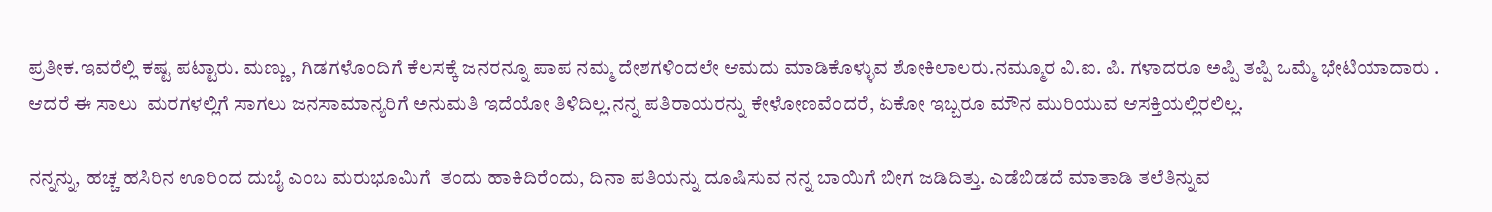ಪ್ರತೀಕ.ಇವರೆಲ್ಲಿ ಕಷ್ಟ ಪಟ್ಟಾರು. ಮಣ್ಣು, ಗಿಡಗಳೊಂದಿಗೆ ಕೆಲಸಕ್ಕೆ ಜನರನ್ನೂ ಪಾಪ ನಮ್ಮ ದೇಶಗಳಿಂದಲೇ ಆಮದು ಮಾಡಿಕೊಳ್ಳುವ ಶೋಕಿಲಾಲರು.ನಮ್ಮೂರ ವಿ.ಐ. ಪಿ. ಗಳಾದರೂ ಅಪ್ಪಿ ತಪ್ಪಿ ಒಮ್ಮೆ ಭೇಟಿಯಾದಾರು . ಆದರೆ ಈ ಸಾಲು  ಮರಗಳಲ್ಲಿಗೆ ಸಾಗಲು ಜನಸಾಮಾನ್ಯರಿಗೆ ಅನುಮತಿ ಇದೆಯೋ ತಿಳಿದಿಲ್ಲ.ನನ್ನ ಪತಿರಾಯರನ್ನು ಕೇಳೋಣವೆಂದರೆ, ಏಕೋ ಇಬ್ಬರೂ ಮೌನ ಮುರಿಯುವ ಆಸಕ್ತಿಯಲ್ಲಿರಲಿಲ್ಲ.

ನನ್ನನ್ನು, ಹಚ್ಚ ಹಸಿರಿನ ಊರಿಂದ ದುಬೈ ಎಂಬ ಮರುಭೂಮಿಗೆ  ತಂದು ಹಾಕಿದಿರೆಂದು, ದಿನಾ ಪತಿಯನ್ನು ದೂಷಿಸುವ ನನ್ನ ಬಾಯಿಗೆ ಬೀಗ ಜಡಿದಿತ್ತು. ಎಡೆಬಿಡದೆ ಮಾತಾಡಿ ತಲೆತಿನ್ನುವ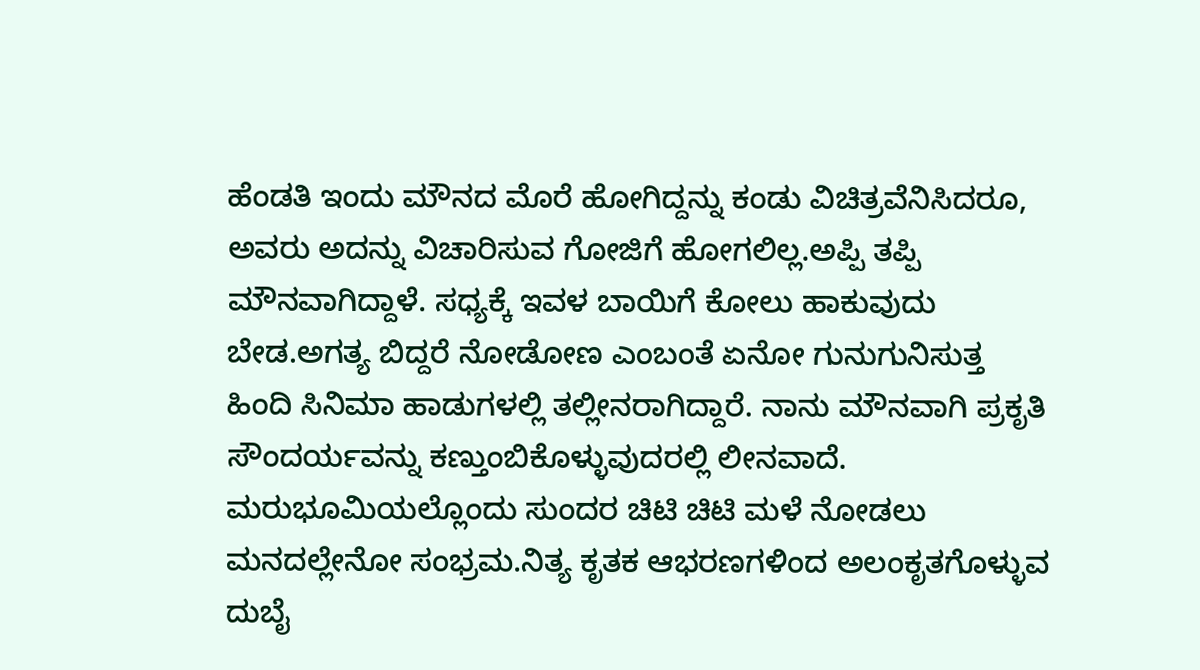ಹೆಂಡತಿ ಇಂದು ಮೌನದ ಮೊರೆ ಹೋಗಿದ್ದನ್ನು ಕಂಡು ವಿಚಿತ್ರವೆನಿಸಿದರೂ, ಅವರು ಅದನ್ನು ವಿಚಾರಿಸುವ ಗೋಜಿಗೆ ಹೋಗಲಿಲ್ಲ.ಅಪ್ಪಿ ತಪ್ಪಿ ಮೌನವಾಗಿದ್ದಾಳೆ. ಸಧ್ಯಕ್ಕೆ ಇವಳ ಬಾಯಿಗೆ ಕೋಲು ಹಾಕುವುದು ಬೇಡ.ಅಗತ್ಯ ಬಿದ್ದರೆ ನೋಡೋಣ ಎಂಬಂತೆ ಏನೋ ಗುನುಗುನಿಸುತ್ತ ಹಿಂದಿ ಸಿನಿಮಾ ಹಾಡುಗಳಲ್ಲಿ ತಲ್ಲೀನರಾಗಿದ್ದಾರೆ. ನಾನು ಮೌನವಾಗಿ ಪ್ರಕೃತಿ ಸೌಂದರ್ಯವನ್ನು ಕಣ್ತುಂಬಿಕೊಳ್ಳುವುದರಲ್ಲಿ ಲೀನವಾದೆ.     ಮರುಭೂಮಿಯಲ್ಲೊಂದು ಸುಂದರ ಚಿಟಿ ಚಿಟಿ ಮಳೆ ನೋಡಲು ಮನದಲ್ಲೇನೋ ಸಂಭ್ರಮ.ನಿತ್ಯ ಕೃತಕ ಆಭರಣಗಳಿಂದ ಅಲಂಕೃತಗೊಳ್ಳುವ ದುಬೈ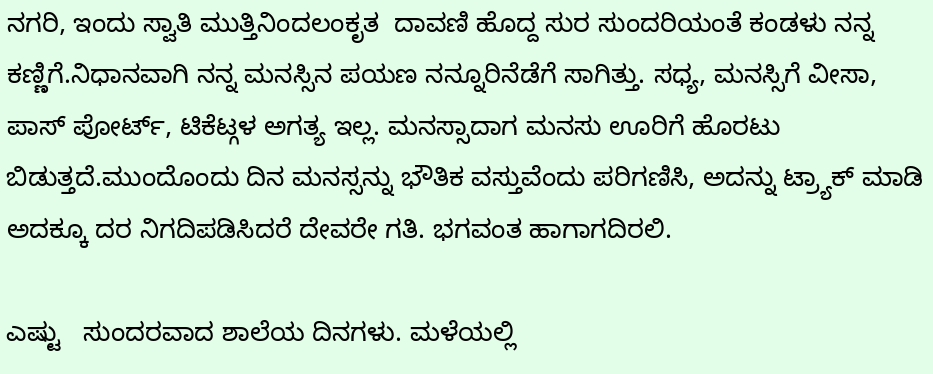ನಗರಿ, ಇಂದು ಸ್ವಾತಿ ಮುತ್ತಿನಿಂದಲಂಕೃತ  ದಾವಣಿ ಹೊದ್ದ ಸುರ ಸುಂದರಿಯಂತೆ ಕಂಡಳು ನನ್ನ ಕಣ್ಣಿಗೆ.ನಿಧಾನವಾಗಿ ನನ್ನ ಮನಸ್ಸಿನ ಪಯಣ ನನ್ನೂರಿನೆಡೆಗೆ ಸಾಗಿತ್ತು. ಸಧ್ಯ, ಮನಸ್ಸಿಗೆ ವೀಸಾ, ಪಾಸ್ ಪೋರ್ಟ್, ಟಿಕೆಟ್ಗಳ ಅಗತ್ಯ ಇಲ್ಲ. ಮನಸ್ಸಾದಾಗ ಮನಸು ಊರಿಗೆ ಹೊರಟು ಬಿಡುತ್ತದೆ.ಮುಂದೊಂದು ದಿನ ಮನಸ್ಸನ್ನು ಭೌತಿಕ ವಸ್ತುವೆಂದು ಪರಿಗಣಿಸಿ, ಅದನ್ನು ಟ್ರ್ಯಾಕ್ ಮಾಡಿ ಅದಕ್ಕೂ ದರ ನಿಗದಿಪಡಿಸಿದರೆ ದೇವರೇ ಗತಿ. ಭಗವಂತ ಹಾಗಾಗದಿರಲಿ.

ಎಷ್ಟು   ಸುಂದರವಾದ ಶಾಲೆಯ ದಿನಗಳು. ಮಳೆಯಲ್ಲಿ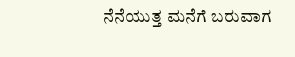ನೆನೆಯುತ್ತ ಮನೆಗೆ ಬರುವಾಗ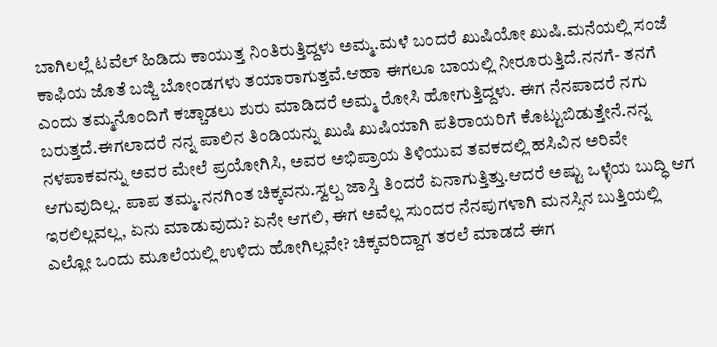ಬಾಗಿಲಲ್ಲೆ ಟವೆಲ್ ಹಿಡಿದು ಕಾಯುತ್ತ ನಿಂತಿರುತ್ತಿದ್ದಳು ಅಮ್ಮ.ಮಳೆ ಬಂದರೆ ಖುಷಿಯೋ ಖುಷಿ.ಮನೆಯಲ್ಲಿ ಸಂಜೆ ಕಾಫಿಯ ಜೊತೆ ಬಜ್ಜಿ ಬೋಂಡಗಳು ತಯಾರಾಗುತ್ತವೆ.ಆಹಾ ಈಗಲೂ ಬಾಯಲ್ಲಿ ನೀರೂರುತ್ತಿದೆ.ನನಗೆ- ತನಗೆ ಎಂದು ತಮ್ಮನೊಂದಿಗೆ ಕಚ್ಚಾಡಲು ಶುರು ಮಾಡಿದರೆ ಅಮ್ಮ ರೋಸಿ ಹೋಗುತ್ತಿದ್ದಳು. ಈಗ ನೆನಪಾದರೆ ನಗು ಬರುತ್ತದೆ.ಈಗಲಾದರೆ ನನ್ನ ಪಾಲಿನ ತಿಂಡಿಯನ್ನು ಖುಷಿ ಖುಷಿಯಾಗಿ ಪತಿರಾಯರಿಗೆ ಕೊಟ್ಟುಬಿಡುತ್ತೇನೆ.ನನ್ನ ನಳಪಾಕವನ್ನು ಅವರ ಮೇಲೆ ಪ್ರಯೋಗಿಸಿ, ಅವರ ಅಭಿಪ್ರಾಯ ತಿಳಿಯುವ ತವಕದಲ್ಲಿ ಹಸಿವಿನ ಅರಿವೇ ಆಗುವುದಿಲ್ಲ. ಪಾಪ ತಮ್ಮ.ನನಗಿಂತ ಚಿಕ್ಕವನು.ಸ್ವಲ್ಪ ಜಾಸ್ತಿ ತಿಂದರೆ ಏನಾಗುತ್ತಿತ್ತು.ಆದರೆ ಅಷ್ಟು ಒಳ್ಳೆಯ ಬುದ್ಧಿ ಆಗ ಇರಲಿಲ್ಲವಲ್ಲ, ಏನು ಮಾಡುವುದು? ಏನೇ ಆಗಲಿ, ಈಗ ಅವೆಲ್ಲ ಸುಂದರ ನೆನಪುಗಳಾಗಿ ಮನಸ್ಸಿನ ಬುತ್ತಿಯಲ್ಲಿ ಎಲ್ಲೋ ಒಂದು ಮೂಲೆಯಲ್ಲಿ ಉಳಿದು ಹೋಗಿಲ್ಲವೇ? ಚಿಕ್ಕವರಿದ್ದಾಗ ತರಲೆ ಮಾಡದೆ ಈಗ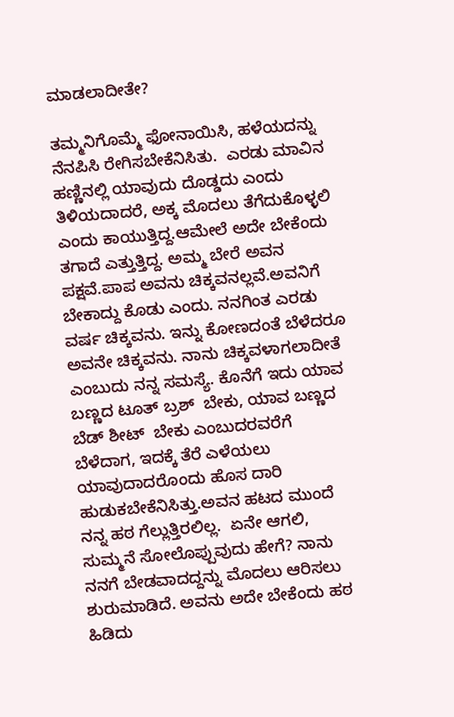ಮಾಡಲಾದೀತೇ?

ತಮ್ಮನಿಗೊಮ್ಮೆ ಫೋನಾಯಿಸಿ, ಹಳೆಯದನ್ನು ನೆನಪಿಸಿ ರೇಗಿಸಬೇಕೆನಿಸಿತು.  ಎರಡು ಮಾವಿನ ಹಣ್ಣಿನಲ್ಲಿ ಯಾವುದು ದೊಡ್ಡದು ಎಂದು ತಿಳಿಯದಾದರೆ, ಅಕ್ಕ ಮೊದಲು ತೆಗೆದುಕೊಳ್ಳಲಿ ಎಂದು ಕಾಯುತ್ತಿದ್ದ.ಆಮೇಲೆ ಅದೇ ಬೇಕೆಂದು ತಗಾದೆ ಎತ್ತುತ್ತಿದ್ದ. ಅಮ್ಮ ಬೇರೆ ಅವನ ಪಕ್ಷವೆ.ಪಾಪ ಅವನು ಚಿಕ್ಕವನಲ್ಲವೆ.ಅವನಿಗೆ ಬೇಕಾದ್ದು ಕೊಡು ಎಂದು. ನನಗಿಂತ ಎರಡು ವರ್ಷ ಚಿಕ್ಕವನು. ಇನ್ನು ಕೋಣದಂತೆ ಬೆಳೆದರೂ ಅವನೇ ಚಿಕ್ಕವನು. ನಾನು ಚಿಕ್ಕವಳಾಗಲಾದೀತೆ  ಎಂಬುದು ನನ್ನ ಸಮಸ್ಯೆ. ಕೊನೆಗೆ ಇದು ಯಾವ ಬಣ್ಣದ ಟೂತ್ ಬ್ರಶ್  ಬೇಕು, ಯಾವ ಬಣ್ಣದ ಬೆಡ್ ಶೀಟ್  ಬೇಕು ಎಂಬುದರವರೆಗೆ ಬೆಳೆದಾಗ, ಇದಕ್ಕೆ ತೆರೆ ಎಳೆಯಲು ಯಾವುದಾದರೊಂದು ಹೊಸ ದಾರಿ ಹುಡುಕಬೇಕೆನಿಸಿತ್ತು.ಅವನ ಹಟದ ಮುಂದೆ ನನ್ನ ಹಠ ಗೆಲ್ಲುತ್ತಿರಲಿಲ್ಲ.  ಏನೇ ಆಗಲಿ, ಸುಮ್ಮನೆ ಸೋಲೊಪ್ಪುವುದು ಹೇಗೆ? ನಾನು ನನಗೆ ಬೇಡವಾದದ್ದನ್ನು ಮೊದಲು ಆರಿಸಲು ಶುರುಮಾಡಿದೆ. ಅವನು ಅದೇ ಬೇಕೆಂದು ಹಠ ಹಿಡಿದು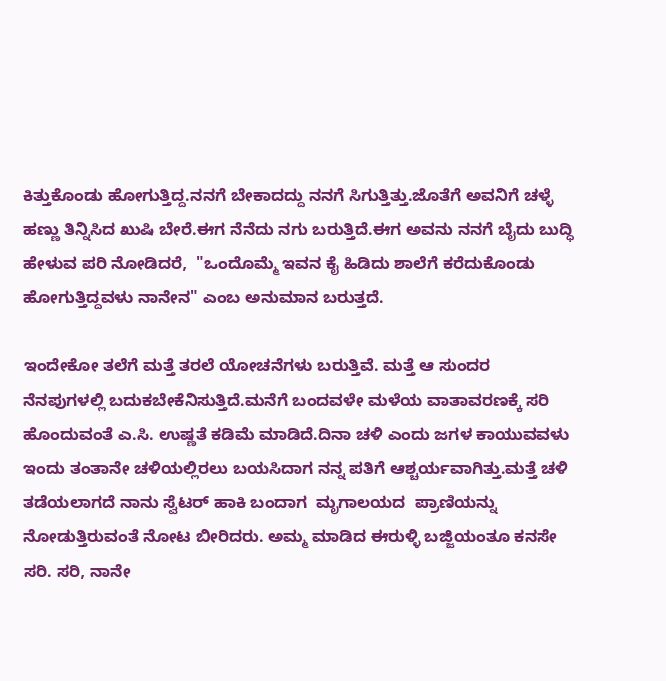ಕಿತ್ತುಕೊಂಡು ಹೋಗುತ್ತಿದ್ದ.ನನಗೆ ಬೇಕಾದದ್ದು ನನಗೆ ಸಿಗುತ್ತಿತ್ತು.ಜೊತೆಗೆ ಅವನಿಗೆ ಚಳ್ಳೆ ಹಣ್ಣು ತಿನ್ನಿಸಿದ ಖುಷಿ ಬೇರೆ.ಈಗ ನೆನೆದು ನಗು ಬರುತ್ತಿದೆ.ಈಗ ಅವನು ನನಗೆ ಬೈದು ಬುದ್ಧಿ ಹೇಳುವ ಪರಿ ನೋಡಿದರೆ,  "ಒಂದೊಮ್ಮೆ ಇವನ ಕೈ ಹಿಡಿದು ಶಾಲೆಗೆ ಕರೆದುಕೊಂಡು ಹೋಗುತ್ತಿದ್ದವಳು ನಾನೇನ" ಎಂಬ ಅನುಮಾನ ಬರುತ್ತದೆ.

ಇಂದೇಕೋ ತಲೆಗೆ ಮತ್ತೆ ತರಲೆ ಯೋಚನೆಗಳು ಬರುತ್ತಿವೆ. ಮತ್ತೆ ಆ ಸುಂದರ ನೆನಪುಗಳಲ್ಲಿ ಬದುಕಬೇಕೆನಿಸುತ್ತಿದೆ.ಮನೆಗೆ ಬಂದವಳೇ ಮಳೆಯ ವಾತಾವರಣಕ್ಕೆ ಸರಿ ಹೊಂದುವಂತೆ ಎ.ಸಿ. ಉಷ್ಣತೆ ಕಡಿಮೆ ಮಾಡಿದೆ.ದಿನಾ ಚಳಿ ಎಂದು ಜಗಳ ಕಾಯುವವಳು ಇಂದು ತಂತಾನೇ ಚಳಿಯಲ್ಲಿರಲು ಬಯಸಿದಾಗ ನನ್ನ ಪತಿಗೆ ಆಶ್ಚರ್ಯವಾಗಿತ್ತು.ಮತ್ತೆ ಚಳಿ ತಡೆಯಲಾಗದೆ ನಾನು ಸ್ವೆಟರ್ ಹಾಕಿ ಬಂದಾಗ  ಮೃಗಾಲಯದ  ಪ್ರಾಣಿಯನ್ನು ನೋಡುತ್ತಿರುವಂತೆ ನೋಟ ಬೀರಿದರು. ಅಮ್ಮ ಮಾಡಿದ ಈರುಳ್ಳಿ ಬಜ್ಜಿಯಂತೂ ಕನಸೇ ಸರಿ. ಸರಿ, ನಾನೇ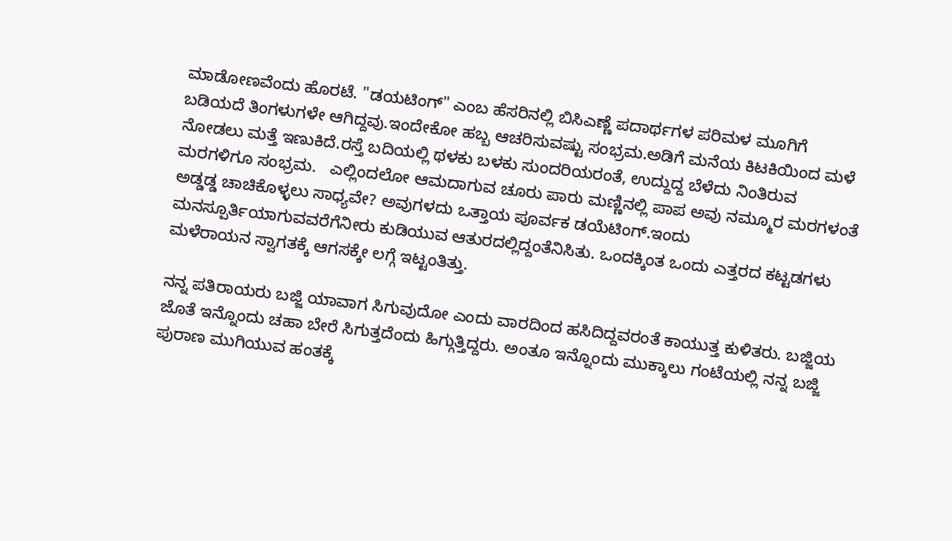ಮಾಡೋಣವೆಂದು ಹೊರಟೆ. "ಡಯಟಿಂಗ್" ಎಂಬ ಹೆಸರಿನಲ್ಲಿ ಬಿಸಿಎಣ್ಣೆ ಪದಾರ್ಥಗಳ ಪರಿಮಳ ಮೂಗಿಗೆ ಬಡಿಯದೆ ತಿಂಗಳುಗಳೇ ಆಗಿದ್ದವು.ಇಂದೇಕೋ ಹಬ್ಬ ಆಚರಿಸುವಷ್ಟು ಸಂಭ್ರಮ.ಅಡಿಗೆ ಮನೆಯ ಕಿಟಕಿಯಿಂದ ಮಳೆ ನೋಡಲು ಮತ್ತೆ ಇಣುಕಿದೆ.ರಸ್ತೆ ಬದಿಯಲ್ಲಿ ಥಳಕು ಬಳಕು ಸುಂದರಿಯರಂತೆ, ಉದ್ದುದ್ದ ಬೆಳೆದು ನಿಂತಿರುವ ಮರಗಳಿಗೂ ಸಂಭ್ರಮ.   ಎಲ್ಲಿಂದಲೋ ಆಮದಾಗುವ ಚೂರು ಪಾರು ಮಣ್ಣಿನಲ್ಲಿ ಪಾಪ ಅವು ನಮ್ಮೂರ ಮರಗಳಂತೆ ಅಡ್ಡಡ್ಡ ಚಾಚಿಕೊಳ್ಳಲು ಸಾಧ್ಯವೇ? ಅವುಗಳದು ಒತ್ತಾಯ ಪೂರ್ವಕ ಡಯೆಟಿಂಗ್.ಇಂದು ಮನಸ್ಪೂರ್ತಿಯಾಗುವವರೆಗೆನೀರು ಕುಡಿಯುವ ಆತುರದಲ್ಲಿದ್ದಂತೆನಿಸಿತು. ಒಂದಕ್ಕಿಂತ ಒಂದು ಎತ್ತರದ ಕಟ್ಟಡಗಳು ಮಳೆರಾಯನ ಸ್ವಾಗತಕ್ಕೆ ಆಗಸಕ್ಕೇ ಲಗ್ಗೆ ಇಟ್ಟಂತಿತ್ತು.

ನನ್ನ ಪತಿರಾಯರು ಬಜ್ಜಿ ಯಾವಾಗ ಸಿಗುವುದೋ ಎಂದು ವಾರದಿಂದ ಹಸಿದಿದ್ದವರಂತೆ ಕಾಯುತ್ತ ಕುಳಿತರು. ಬಜ್ಜಿಯ ಜೊತೆ ಇನ್ನೊಂದು ಚಹಾ ಬೇರೆ ಸಿಗುತ್ತದೆಂದು ಹಿಗ್ಗುತ್ತಿದ್ದರು. ಅಂತೂ ಇನ್ನೊಂದು ಮುಕ್ಕಾಲು ಗಂಟೆಯಲ್ಲಿ ನನ್ನ ಬಜ್ಜಿ ಪುರಾಣ ಮುಗಿಯುವ ಹಂತಕ್ಕೆ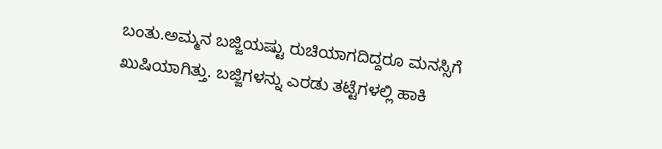ಬಂತು.ಅಮ್ಮನ ಬಜ್ಜಿಯಷ್ಟು ರುಚಿಯಾಗದಿದ್ದರೂ ಮನಸ್ಸಿಗೆ ಖುಷಿಯಾಗಿತ್ತು. ಬಜ್ಜಿಗಳನ್ನು ಎರಡು ತಟ್ಟೆಗಳಲ್ಲಿ ಹಾಕಿ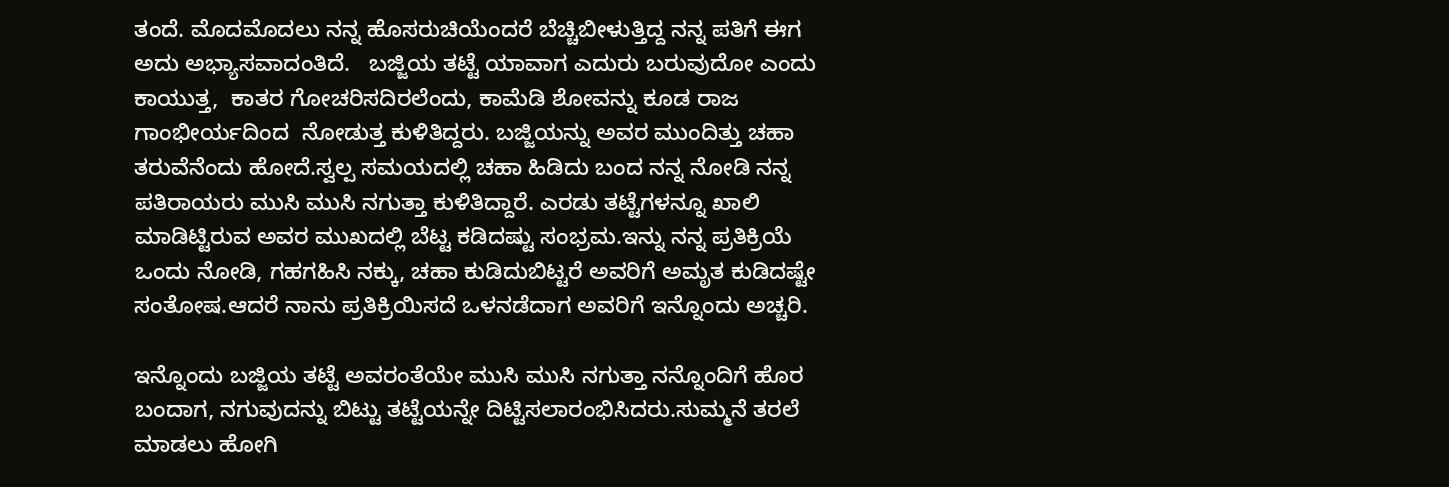ತಂದೆ. ಮೊದಮೊದಲು ನನ್ನ ಹೊಸರುಚಿಯೆಂದರೆ ಬೆಚ್ಚಿಬೀಳುತ್ತಿದ್ದ ನನ್ನ ಪತಿಗೆ ಈಗ ಅದು ಅಭ್ಯಾಸವಾದಂತಿದೆ.   ಬಜ್ಜಿಯ ತಟ್ಟೆ ಯಾವಾಗ ಎದುರು ಬರುವುದೋ ಎಂದು ಕಾಯುತ್ತ,  ಕಾತರ ಗೋಚರಿಸದಿರಲೆಂದು, ಕಾಮೆಡಿ ಶೋವನ್ನು ಕೂಡ ರಾಜ ಗಾಂಭೀರ್ಯದಿಂದ  ನೋಡುತ್ತ ಕುಳಿತಿದ್ದರು. ಬಜ್ಜಿಯನ್ನು ಅವರ ಮುಂದಿತ್ತು ಚಹಾ ತರುವೆನೆಂದು ಹೋದೆ.ಸ್ವಲ್ಪ ಸಮಯದಲ್ಲಿ ಚಹಾ ಹಿಡಿದು ಬಂದ ನನ್ನ ನೋಡಿ ನನ್ನ ಪತಿರಾಯರು ಮುಸಿ ಮುಸಿ ನಗುತ್ತಾ ಕುಳಿತಿದ್ದಾರೆ. ಎರಡು ತಟ್ಟೆಗಳನ್ನೂ ಖಾಲಿ ಮಾಡಿಟ್ಟಿರುವ ಅವರ ಮುಖದಲ್ಲಿ ಬೆಟ್ಟ ಕಡಿದಷ್ಟು ಸಂಭ್ರಮ.ಇನ್ನು ನನ್ನ ಪ್ರತಿಕ್ರಿಯೆ ಒಂದು ನೋಡಿ, ಗಹಗಹಿಸಿ ನಕ್ಕು, ಚಹಾ ಕುಡಿದುಬಿಟ್ಟರೆ ಅವರಿಗೆ ಅಮೃತ ಕುಡಿದಷ್ಟೇ ಸಂತೋಷ.ಆದರೆ ನಾನು ಪ್ರತಿಕ್ರಿಯಿಸದೆ ಒಳನಡೆದಾಗ ಅವರಿಗೆ ಇನ್ನೊಂದು ಅಚ್ಚರಿ.

ಇನ್ನೊಂದು ಬಜ್ಜಿಯ ತಟ್ಟೆ ಅವರಂತೆಯೇ ಮುಸಿ ಮುಸಿ ನಗುತ್ತಾ ನನ್ನೊಂದಿಗೆ ಹೊರ ಬಂದಾಗ, ನಗುವುದನ್ನು ಬಿಟ್ಟು ತಟ್ಟೆಯನ್ನೇ ದಿಟ್ಟಿಸಲಾರಂಭಿಸಿದರು.ಸುಮ್ಮನೆ ತರಲೆ ಮಾಡಲು ಹೋಗಿ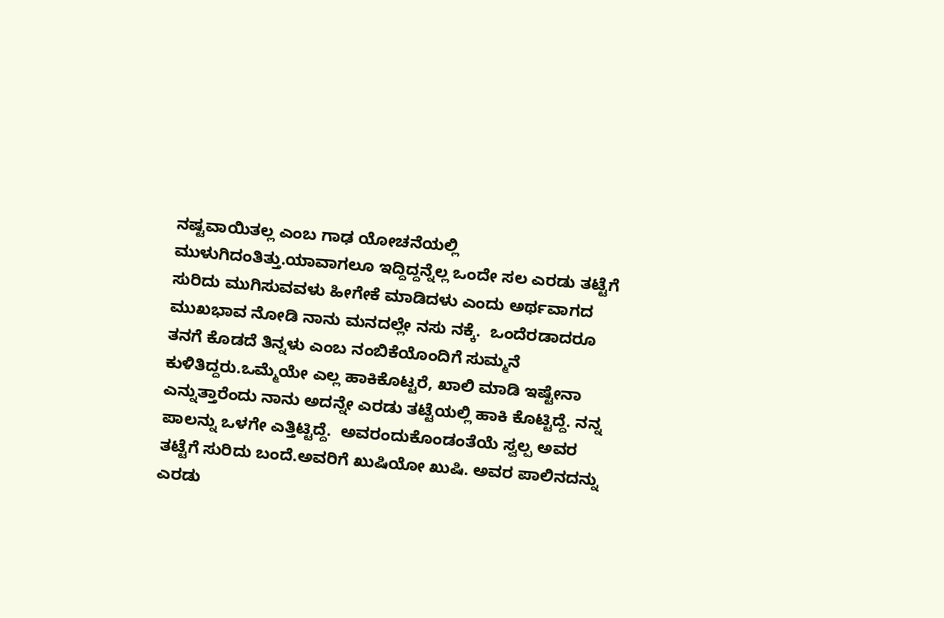ನಷ್ಟವಾಯಿತಲ್ಲ ಎಂಬ ಗಾಢ ಯೋಚನೆಯಲ್ಲಿ ಮುಳುಗಿದಂತಿತ್ತು.ಯಾವಾಗಲೂ ಇದ್ದಿದ್ದನ್ನೆಲ್ಲ ಒಂದೇ ಸಲ ಎರಡು ತಟ್ಟೆಗೆ ಸುರಿದು ಮುಗಿಸುವವಳು ಹೀಗೇಕೆ ಮಾಡಿದಳು ಎಂದು ಅರ್ಥವಾಗದ ಮುಖಭಾವ ನೋಡಿ ನಾನು ಮನದಲ್ಲೇ ನಸು ನಕ್ಕೆ.  ಒಂದೆರಡಾದರೂ ತನಗೆ ಕೊಡದೆ ತಿನ್ನಳು ಎಂಬ ನಂಬಿಕೆಯೊಂದಿಗೆ ಸುಮ್ಮನೆ ಕುಳಿತಿದ್ದರು.ಒಮ್ಮೆಯೇ ಎಲ್ಲ ಹಾಕಿಕೊಟ್ಟರೆ, ಖಾಲಿ ಮಾಡಿ ಇಷ್ಟೇನಾ ಎನ್ನುತ್ತಾರೆಂದು ನಾನು ಅದನ್ನೇ ಎರಡು ತಟ್ಟೆಯಲ್ಲಿ ಹಾಕಿ ಕೊಟ್ಟಿದ್ದೆ. ನನ್ನ ಪಾಲನ್ನು ಒಳಗೇ ಎತ್ತಿಟ್ಟಿದ್ದೆ.  ಅವರಂದುಕೊಂಡಂತೆಯೆ ಸ್ವಲ್ಪ ಅವರ ತಟ್ಟೆಗೆ ಸುರಿದು ಬಂದೆ.ಅವರಿಗೆ ಖುಷಿಯೋ ಖುಷಿ. ಅವರ ಪಾಲಿನದನ್ನು ಎರಡು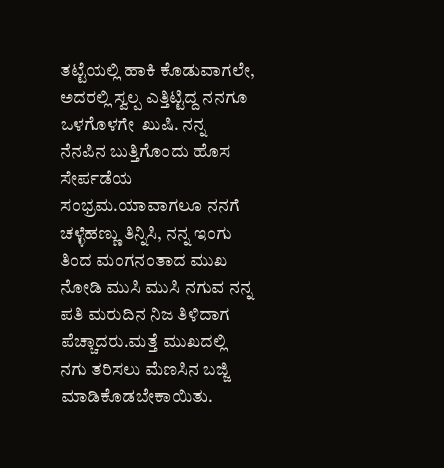ತಟ್ಟೆಯಲ್ಲಿ ಹಾಕಿ ಕೊಡುವಾಗಲೇ, ಅದರಲ್ಲಿ ಸ್ವಲ್ಪ ಎತ್ತಿಟ್ಟಿದ್ದ ನನಗೂ ಒಳಗೊಳಗೇ  ಖುಷಿ. ನನ್ನ ನೆನಪಿನ ಬುತ್ತಿಗೊಂದು ಹೊಸ ಸೇರ್ಪಡೆಯ ಸಂಭ್ರಮ.ಯಾವಾಗಲೂ ನನಗೆ ಚಳ್ಳೆಹಣ್ಣು ತಿನ್ನಿಸಿ, ನನ್ನ ಇಂಗು ತಿಂದ ಮಂಗನಂತಾದ ಮುಖ ನೋಡಿ ಮುಸಿ ಮುಸಿ ನಗುವ ನನ್ನ ಪತಿ ಮರುದಿನ ನಿಜ ತಿಳಿದಾಗ ಪೆಚ್ಚಾದರು.ಮತ್ತೆ ಮುಖದಲ್ಲಿ ನಗು ತರಿಸಲು ಮೆಣಸಿನ ಬಜ್ಜಿ ಮಾಡಿಕೊಡಬೇಕಾಯಿತು.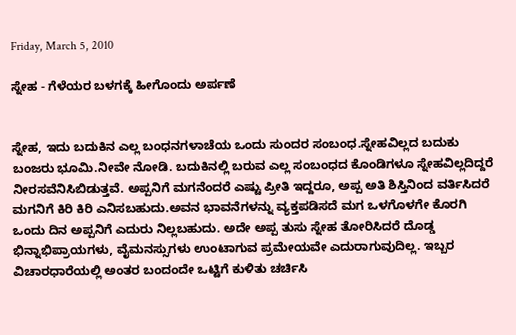Friday, March 5, 2010

ಸ್ನೇಹ - ಗೆಳೆಯರ ಬಳಗಕ್ಕೆ ಹೀಗೊಂದು ಅರ್ಪಣೆ


ಸ್ನೇಹ, ಇದು ಬದುಕಿನ ಎಲ್ಲ ಬಂಧನಗಳಾಚೆಯ ಒಂದು ಸುಂದರ ಸಂಬಂಧ.ಸ್ನೇಹವಿಲ್ಲದ ಬದುಕು ಬಂಜರು ಭೂಮಿ.ನೀವೇ ನೋಡಿ. ಬದುಕಿನಲ್ಲಿ ಬರುವ ಎಲ್ಲ ಸಂಬಂಧದ ಕೊಂಡಿಗಳೂ ಸ್ನೇಹವಿಲ್ಲದಿದ್ದರೆ ನೀರಸವೆನಿಸಿಬಿಡುತ್ತವೆ. ಅಪ್ಪನಿಗೆ ಮಗನೆಂದರೆ ಎಷ್ಟು ಪ್ರೀತಿ ಇದ್ದರೂ, ಅಪ್ಪ ಅತಿ ಶಿಸ್ತಿನಿಂದ ವರ್ತಿಸಿದರೆ ಮಗನಿಗೆ ಕಿರಿ ಕಿರಿ ಎನಿಸಬಹುದು.ಅವನ ಭಾವನೆಗಳನ್ನು ವ್ಯಕ್ತಪಡಿಸದೆ ಮಗ ಒಳಗೊಳಗೇ ಕೊರಗಿ ಒಂದು ದಿನ ಅಪ್ಪನಿಗೆ ಎದುರು ನಿಲ್ಲಬಹುದು. ಅದೇ ಅಪ್ಪ ತುಸು ಸ್ನೇಹ ತೋರಿಸಿದರೆ ದೊಡ್ಡ ಭಿನ್ನಾಭಿಪ್ರಾಯಗಳು, ವೈಮನಸ್ಸುಗಳು ಉಂಟಾಗುವ ಪ್ರಮೇಯವೇ ಎದುರಾಗುವುದಿಲ್ಲ. ಇಬ್ಬರ ವಿಚಾರಧಾರೆಯಲ್ಲಿ ಅಂತರ ಬಂದಂದೇ ಒಟ್ಟಿಗೆ ಕುಳಿತು ಚರ್ಚಿಸಿ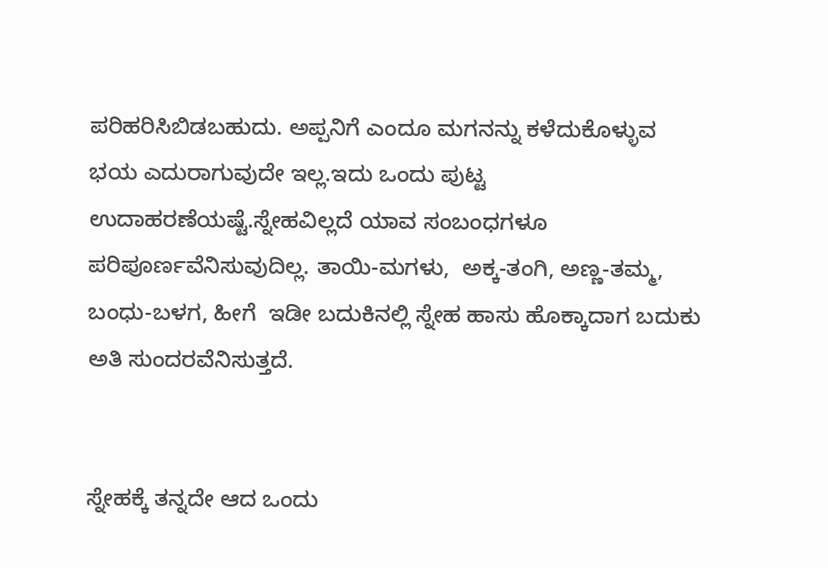ಪರಿಹರಿಸಿಬಿಡಬಹುದು. ಅಪ್ಪನಿಗೆ ಎಂದೂ ಮಗನನ್ನು ಕಳೆದುಕೊಳ್ಳುವ ಭಯ ಎದುರಾಗುವುದೇ ಇಲ್ಲ.ಇದು ಒಂದು ಪುಟ್ಟ  ಉದಾಹರಣೆಯಷ್ಟೆ.ಸ್ನೇಹವಿಲ್ಲದೆ ಯಾವ ಸಂಬಂಧಗಳೂ ಪರಿಪೂರ್ಣವೆನಿಸುವುದಿಲ್ಲ. ತಾಯಿ-ಮಗಳು,  ಅಕ್ಕ-ತಂಗಿ, ಅಣ್ಣ-ತಮ್ಮ, ಬಂಧು-ಬಳಗ, ಹೀಗೆ  ಇಡೀ ಬದುಕಿನಲ್ಲಿ ಸ್ನೇಹ ಹಾಸು ಹೊಕ್ಕಾದಾಗ ಬದುಕು ಅತಿ ಸುಂದರವೆನಿಸುತ್ತದೆ.


ಸ್ನೇಹಕ್ಕೆ ತನ್ನದೇ ಆದ ಒಂದು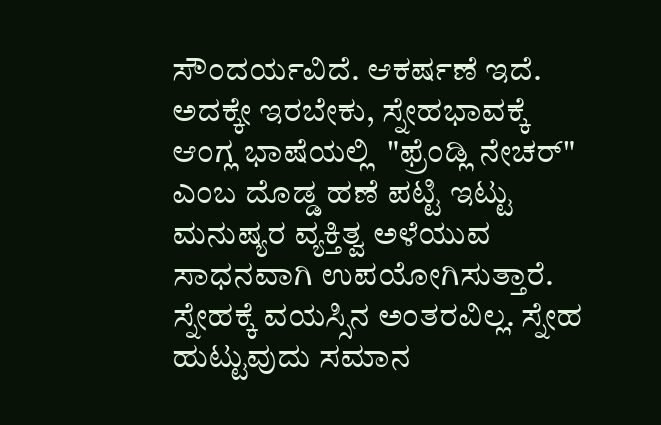ಸೌಂದರ್ಯವಿದೆ. ಆಕರ್ಷಣೆ ಇದೆ. ಅದಕ್ಕೇ ಇರಬೇಕು, ಸ್ನೇಹಭಾವಕ್ಕೆ ಆಂಗ್ಲ ಭಾಷೆಯಲ್ಲಿ  "ಫ್ರೆಂಡ್ಲಿ ನೇಚರ್" ಎಂಬ ದೊಡ್ಡ ಹಣೆ ಪಟ್ಟಿ ಇಟ್ಟು ಮನುಷ್ಯರ ವ್ಯಕ್ತಿತ್ವ ಅಳೆಯುವ ಸಾಧನವಾಗಿ ಉಪಯೋಗಿಸುತ್ತಾರೆ.  ಸ್ನೇಹಕ್ಕೆ ವಯಸ್ಸಿನ ಅಂತರವಿಲ್ಲ. ಸ್ನೇಹ ಹುಟ್ಟುವುದು ಸಮಾನ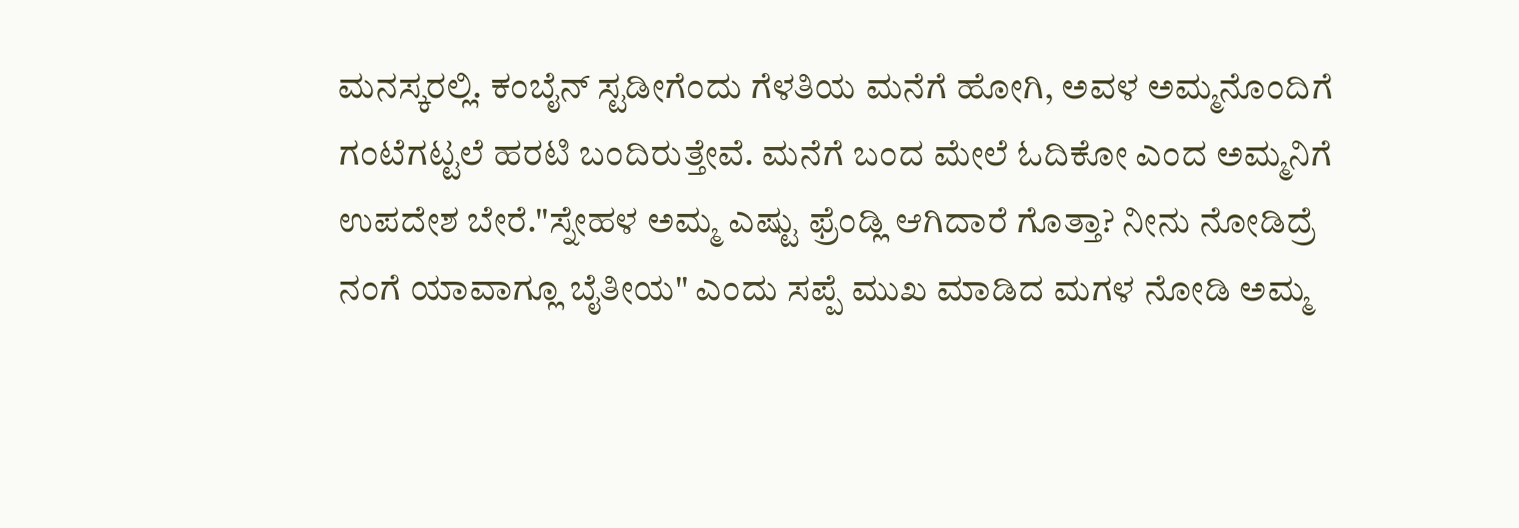ಮನಸ್ಕರಲ್ಲಿ. ಕಂಬೈನ್ ಸ್ಟಡೀಗೆಂದು ಗೆಳತಿಯ ಮನೆಗೆ ಹೋಗಿ, ಅವಳ ಅಮ್ಮನೊಂದಿಗೆ ಗಂಟೆಗಟ್ಟಲೆ ಹರಟಿ ಬಂದಿರುತ್ತೇವೆ. ಮನೆಗೆ ಬಂದ ಮೇಲೆ ಓದಿಕೋ ಎಂದ ಅಮ್ಮನಿಗೆ ಉಪದೇಶ ಬೇರೆ."ಸ್ನೇಹಳ ಅಮ್ಮ ಎಷ್ಟು ಫ್ರೆಂಡ್ಲಿ ಆಗಿದಾರೆ ಗೊತ್ತಾ? ನೀನು ನೋಡಿದ್ರೆ ನಂಗೆ ಯಾವಾಗ್ಲೂ ಬೈತೀಯ" ಎಂದು ಸಪ್ಪೆ ಮುಖ ಮಾಡಿದ ಮಗಳ ನೋಡಿ ಅಮ್ಮ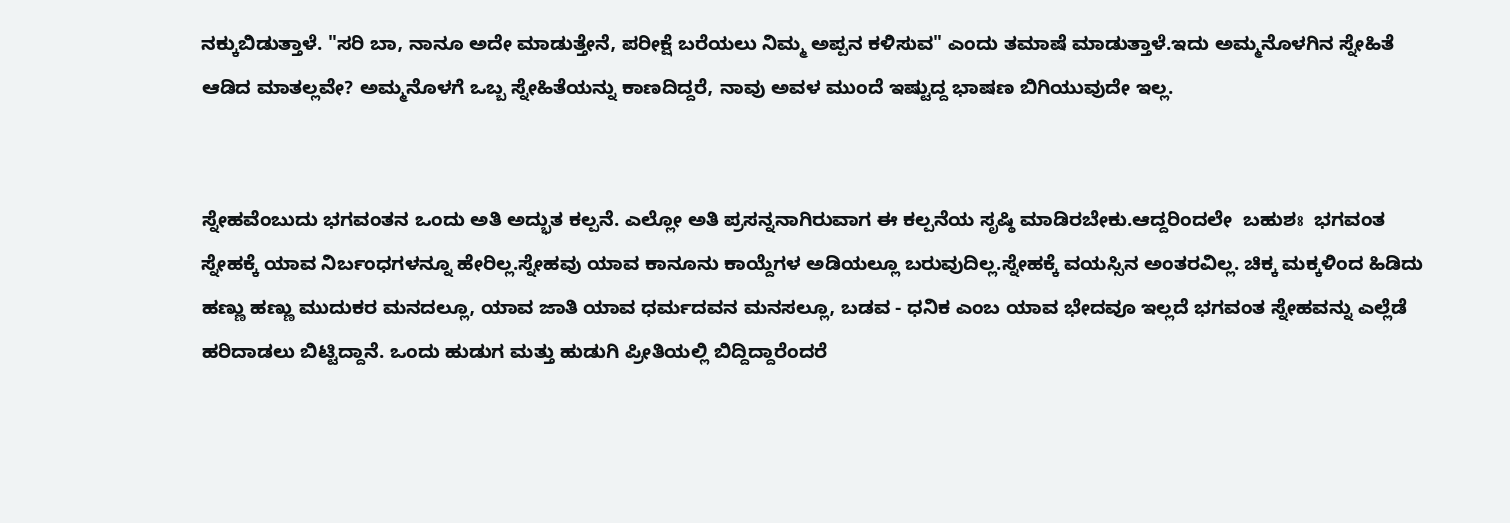ನಕ್ಕುಬಿಡುತ್ತಾಳೆ. "ಸರಿ ಬಾ, ನಾನೂ ಅದೇ ಮಾಡುತ್ತೇನೆ, ಪರೀಕ್ಷೆ ಬರೆಯಲು ನಿಮ್ಮ ಅಪ್ಪನ ಕಳಿಸುವ" ಎಂದು ತಮಾಷೆ ಮಾಡುತ್ತಾಳೆ.ಇದು ಅಮ್ಮನೊಳಗಿನ ಸ್ನೇಹಿತೆ ಆಡಿದ ಮಾತಲ್ಲವೇ? ಅಮ್ಮನೊಳಗೆ ಒಬ್ಬ ಸ್ನೇಹಿತೆಯನ್ನು ಕಾಣದಿದ್ದರೆ, ನಾವು ಅವಳ ಮುಂದೆ ಇಷ್ಟುದ್ದ ಭಾಷಣ ಬಿಗಿಯುವುದೇ ಇಲ್ಲ.


ಸ್ನೇಹವೆಂಬುದು ಭಗವಂತನ ಒಂದು ಅತಿ ಅದ್ಭುತ ಕಲ್ಪನೆ. ಎಲ್ಲೋ ಅತಿ ಪ್ರಸನ್ನನಾಗಿರುವಾಗ ಈ ಕಲ್ಪನೆಯ ಸೃಷ್ಠಿ ಮಾಡಿರಬೇಕು.ಆದ್ದರಿಂದಲೇ  ಬಹುಶಃ  ಭಗವಂತ ಸ್ನೇಹಕ್ಕೆ ಯಾವ ನಿರ್ಬಂಧಗಳನ್ನೂ ಹೇರಿಲ್ಲ.ಸ್ನೇಹವು ಯಾವ ಕಾನೂನು ಕಾಯ್ದೆಗಳ ಅಡಿಯಲ್ಲೂ ಬರುವುದಿಲ್ಲ.ಸ್ನೇಹಕ್ಕೆ ವಯಸ್ಸಿನ ಅಂತರವಿಲ್ಲ. ಚಿಕ್ಕ ಮಕ್ಕಳಿಂದ ಹಿಡಿದು ಹಣ್ಣು ಹಣ್ಣು ಮುದುಕರ ಮನದಲ್ಲೂ, ಯಾವ ಜಾತಿ ಯಾವ ಧರ್ಮದವನ ಮನಸಲ್ಲೂ, ಬಡವ - ಧನಿಕ ಎಂಬ ಯಾವ ಭೇದವೂ ಇಲ್ಲದೆ ಭಗವಂತ ಸ್ನೇಹವನ್ನು ಎಲ್ಲೆಡೆ ಹರಿದಾಡಲು ಬಿಟ್ಟಿದ್ದಾನೆ. ಒಂದು ಹುಡುಗ ಮತ್ತು ಹುಡುಗಿ ಪ್ರೀತಿಯಲ್ಲಿ ಬಿದ್ದಿದ್ದಾರೆಂದರೆ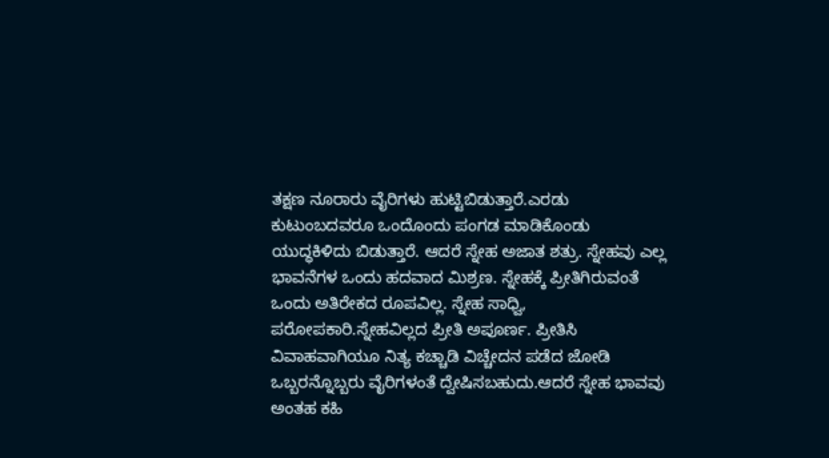ತಕ್ಷಣ ನೂರಾರು ವೈರಿಗಳು ಹುಟ್ಟಿಬಿಡುತ್ತಾರೆ.ಎರಡು ಕುಟುಂಬದವರೂ ಒಂದೊಂದು ಪಂಗಡ ಮಾಡಿಕೊಂಡು ಯುದ್ಧಕಿಳಿದು ಬಿಡುತ್ತಾರೆ. ಆದರೆ ಸ್ನೇಹ ಅಜಾತ ಶತ್ರು. ಸ್ನೇಹವು ಎಲ್ಲ ಭಾವನೆಗಳ ಒಂದು ಹದವಾದ ಮಿಶ್ರಣ. ಸ್ನೇಹಕ್ಕೆ ಪ್ರೀತಿಗಿರುವಂತೆ ಒಂದು ಅತಿರೇಕದ ರೂಪವಿಲ್ಲ. ಸ್ನೇಹ ಸಾಧ್ವಿ,  ಪರೋಪಕಾರಿ.ಸ್ನೇಹವಿಲ್ಲದ ಪ್ರೀತಿ ಅಪೂರ್ಣ. ಪ್ರೀತಿಸಿ ವಿವಾಹವಾಗಿಯೂ ನಿತ್ಯ ಕಚ್ಚಾಡಿ ವಿಚ್ಚೇದನ ಪಡೆದ ಜೋಡಿ ಒಬ್ಬರನ್ನೊಬ್ಬರು ವೈರಿಗಳಂತೆ ದ್ವೇಷಿಸಬಹುದು.ಆದರೆ ಸ್ನೇಹ ಭಾವವು ಅಂತಹ ಕಹಿ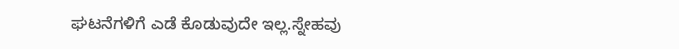ಘಟನೆಗಳಿಗೆ ಎಡೆ ಕೊಡುವುದೇ ಇಲ್ಲ.ಸ್ನೇಹವು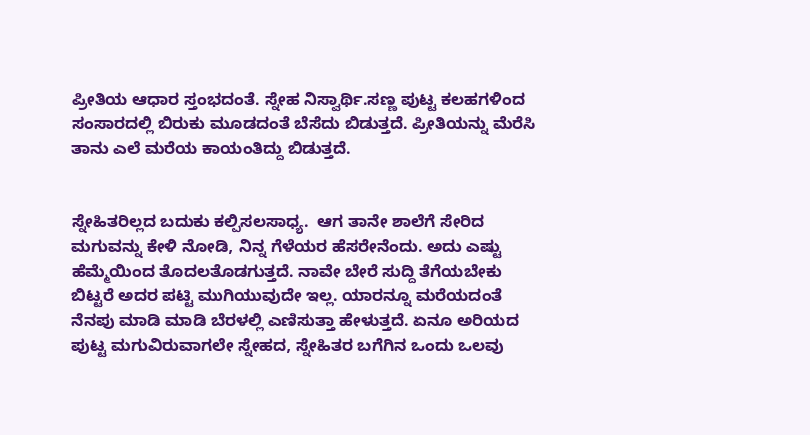ಪ್ರೀತಿಯ ಆಧಾರ ಸ್ತಂಭದಂತೆ. ಸ್ನೇಹ ನಿಸ್ವಾರ್ಥಿ.ಸಣ್ಣ ಪುಟ್ಟ ಕಲಹಗಳಿಂದ  ಸಂಸಾರದಲ್ಲಿ ಬಿರುಕು ಮೂಡದಂತೆ ಬೆಸೆದು ಬಿಡುತ್ತದೆ. ಪ್ರೀತಿಯನ್ನು ಮೆರೆಸಿ ತಾನು ಎಲೆ ಮರೆಯ ಕಾಯಂತಿದ್ದು ಬಿಡುತ್ತದೆ.


ಸ್ನೇಹಿತರಿಲ್ಲದ ಬದುಕು ಕಲ್ಪಿಸಲಸಾಧ್ಯ.  ಆಗ ತಾನೇ ಶಾಲೆಗೆ ಸೇರಿದ ಮಗುವನ್ನು ಕೇಳಿ ನೋಡಿ, ನಿನ್ನ ಗೆಳೆಯರ ಹೆಸರೇನೆಂದು. ಅದು ಎಷ್ಟು ಹೆಮ್ಮೆಯಿಂದ ತೊದಲತೊಡಗುತ್ತದೆ. ನಾವೇ ಬೇರೆ ಸುದ್ದಿ ತೆಗೆಯಬೇಕು ಬಿಟ್ಟರೆ ಅದರ ಪಟ್ಟಿ ಮುಗಿಯುವುದೇ ಇಲ್ಲ. ಯಾರನ್ನೂ ಮರೆಯದಂತೆ ನೆನಪು ಮಾಡಿ ಮಾಡಿ ಬೆರಳಲ್ಲಿ ಎಣಿಸುತ್ತಾ ಹೇಳುತ್ತದೆ. ಏನೂ ಅರಿಯದ ಪುಟ್ಟ ಮಗುವಿರುವಾಗಲೇ ಸ್ನೇಹದ, ಸ್ನೇಹಿತರ ಬಗೆಗಿನ ಒಂದು ಒಲವು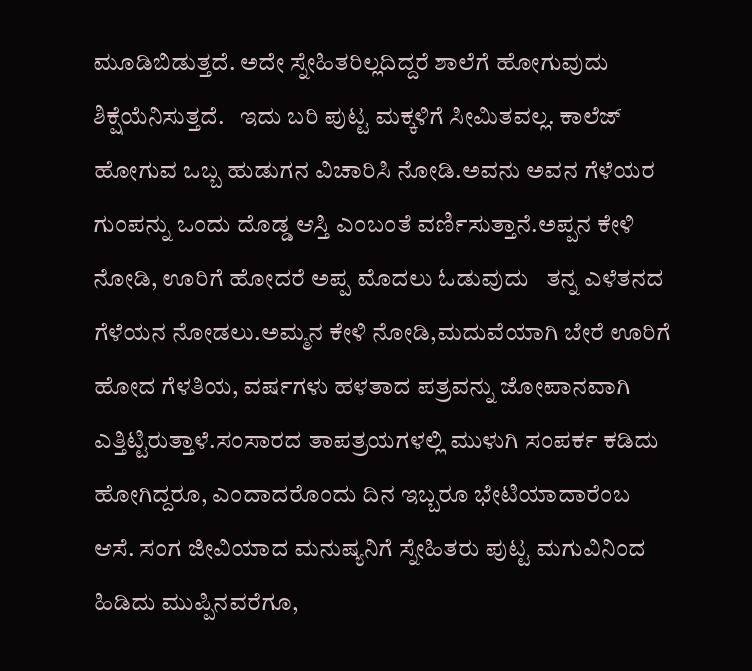ಮೂಡಿಬಿಡುತ್ತದೆ. ಅದೇ ಸ್ನೇಹಿತರಿಲ್ಲದಿದ್ದರೆ ಶಾಲೆಗೆ ಹೋಗುವುದು ಶಿಕ್ಷೆಯೆನಿಸುತ್ತದೆ.   ಇದು ಬರಿ ಪುಟ್ಟ ಮಕ್ಕಳಿಗೆ ಸೀಮಿತವಲ್ಲ. ಕಾಲೆಜ್  ಹೋಗುವ ಒಬ್ಬ ಹುಡುಗನ ವಿಚಾರಿಸಿ ನೋಡಿ.ಅವನು ಅವನ ಗೆಳೆಯರ ಗುಂಪನ್ನು ಒಂದು ದೊಡ್ಡ ಆಸ್ತಿ ಎಂಬಂತೆ ವರ್ಣಿಸುತ್ತಾನೆ.ಅಪ್ಪನ ಕೇಳಿ ನೋಡಿ, ಊರಿಗೆ ಹೋದರೆ ಅಪ್ಪ ಮೊದಲು ಓಡುವುದು   ತನ್ನ ಎಳೆತನದ ಗೆಳೆಯನ ನೋಡಲು.ಅಮ್ಮನ ಕೇಳಿ ನೋಡಿ,ಮದುವೆಯಾಗಿ ಬೇರೆ ಊರಿಗೆ ಹೋದ ಗೆಳತಿಯ, ವರ್ಷಗಳು ಹಳತಾದ ಪತ್ರವನ್ನು ಜೋಪಾನವಾಗಿ ಎತ್ತಿಟ್ಟಿರುತ್ತಾಳೆ.ಸಂಸಾರದ ತಾಪತ್ರಯಗಳಲ್ಲಿ ಮುಳುಗಿ ಸಂಪರ್ಕ ಕಡಿದು ಹೋಗಿದ್ದರೂ, ಎಂದಾದರೊಂದು ದಿನ ಇಬ್ಬರೂ ಭೇಟಿಯಾದಾರೆಂಬ ಆಸೆ. ಸಂಗ ಜೀವಿಯಾದ ಮನುಷ್ಯನಿಗೆ ಸ್ನೇಹಿತರು ಪುಟ್ಟ ಮಗುವಿನಿಂದ ಹಿಡಿದು ಮುಪ್ಪಿನವರೆಗೂ,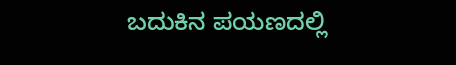ಬದುಕಿನ ಪಯಣದಲ್ಲಿ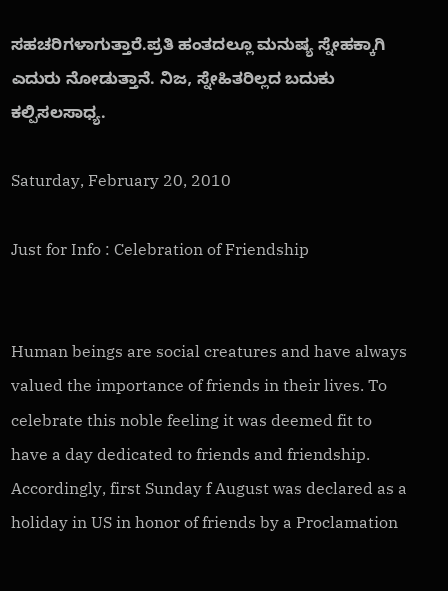ಸಹಚರಿಗಳಾಗುತ್ತಾರೆ.ಪ್ರತಿ ಹಂತದಲ್ಲೂ ಮನುಷ್ಯ ಸ್ನೇಹಕ್ಕಾಗಿ ಎದುರು ನೋಡುತ್ತಾನೆ. ನಿಜ, ಸ್ನೇಹಿತರಿಲ್ಲದ ಬದುಕು ಕಲ್ಪಿಸಲಸಾಧ್ಯ.

Saturday, February 20, 2010

Just for Info : Celebration of Friendship


Human beings are social creatures and have always valued the importance of friends in their lives. To celebrate this noble feeling it was deemed fit to have a day dedicated to friends and friendship. Accordingly, first Sunday f August was declared as a holiday in US in honor of friends by a Proclamation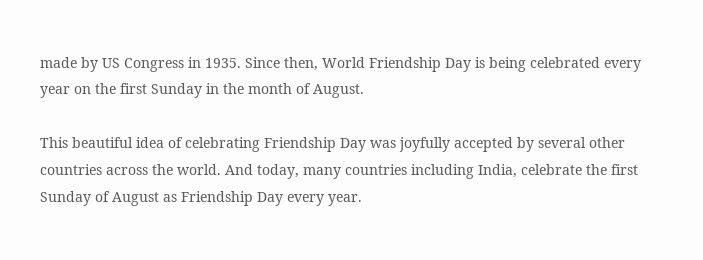made by US Congress in 1935. Since then, World Friendship Day is being celebrated every year on the first Sunday in the month of August.

This beautiful idea of celebrating Friendship Day was joyfully accepted by several other countries across the world. And today, many countries including India, celebrate the first Sunday of August as Friendship Day every year.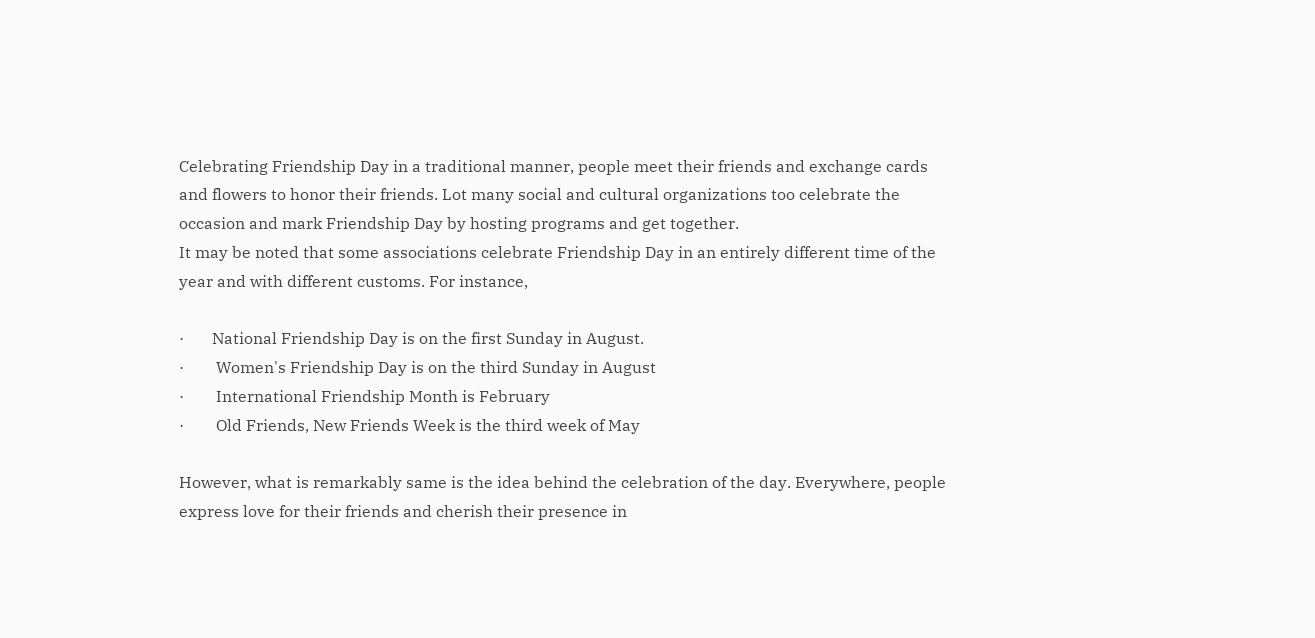Celebrating Friendship Day in a traditional manner, people meet their friends and exchange cards and flowers to honor their friends. Lot many social and cultural organizations too celebrate the occasion and mark Friendship Day by hosting programs and get together.
It may be noted that some associations celebrate Friendship Day in an entirely different time of the year and with different customs. For instance,

·       National Friendship Day is on the first Sunday in August.
·        Women's Friendship Day is on the third Sunday in August
·        International Friendship Month is February
·        Old Friends, New Friends Week is the third week of May

However, what is remarkably same is the idea behind the celebration of the day. Everywhere, people express love for their friends and cherish their presence in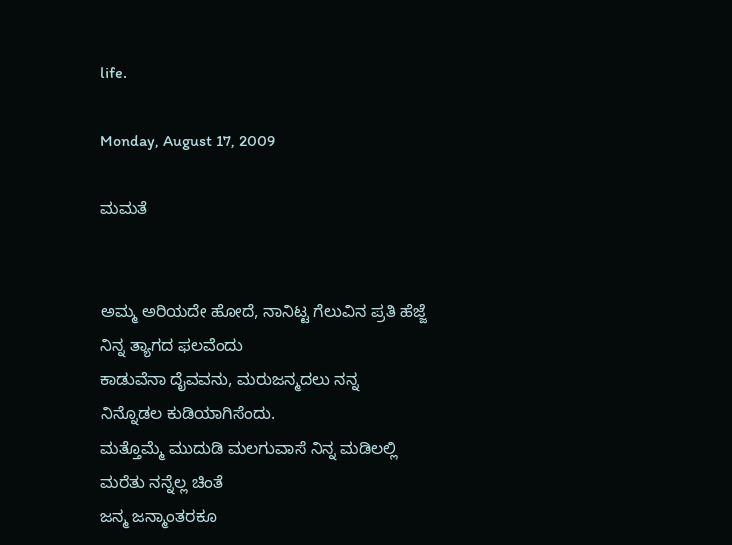life.

Monday, August 17, 2009

ಮಮತೆ


ಅಮ್ಮ ಅರಿಯದೇ ಹೋದೆ, ನಾನಿಟ್ಟ ಗೆಲುವಿನ ಪ್ರತಿ ಹೆಜ್ಜೆ
ನಿನ್ನ ತ್ಯಾಗದ ಫಲವೆಂದು
ಕಾಡುವೆನಾ ದೈವವನು, ಮರುಜನ್ಮದಲು ನನ್ನ
ನಿನ್ನೊಡಲ ಕುಡಿಯಾಗಿಸೆಂದು.
ಮತ್ತೊಮ್ಮೆ ಮುದುಡಿ ಮಲಗುವಾಸೆ ನಿನ್ನ ಮಡಿಲಲ್ಲಿ
ಮರೆತು ನನ್ನೆಲ್ಲ ಚಿಂತೆ
ಜನ್ಮ ಜನ್ಮಾಂತರಕೂ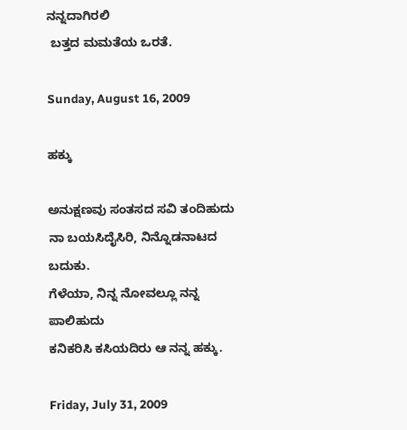ನನ್ನದಾಗಿರಲಿ
 ಬತ್ತದ ಮಮತೆಯ ಒರತೆ.

Sunday, August 16, 2009

ಹಕ್ಕು

ಅನುಕ್ಷಣವು ಸಂತಸದ ಸವಿ ತಂದಿಹುದು
ನಾ ಬಯಸಿದೈಸಿರಿ, ನಿನ್ನೊಡನಾಟದ ಬದುಕು.
ಗೆಳೆಯಾ, ನಿನ್ನ ನೋವಲ್ಲೂ ನನ್ನ ಪಾಲಿಹುದು
ಕನಿಕರಿಸಿ ಕಸಿಯದಿರು ಆ ನನ್ನ ಹಕ್ಕು.

Friday, July 31, 2009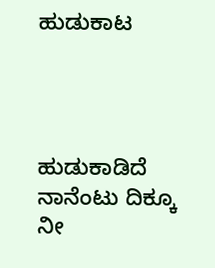ಹುಡುಕಾಟ




ಹುಡುಕಾಡಿದೆ ನಾನೆಂಟು ದಿಕ್ಕೂ
ನೀ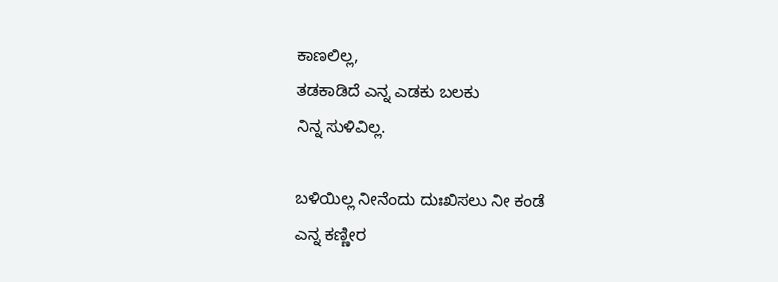ಕಾಣಲಿಲ್ಲ,
ತಡಕಾಡಿದೆ ಎನ್ನ ಎಡಕು ಬಲಕು
ನಿನ್ನ ಸುಳಿವಿಲ್ಲ.

ಬಳಿಯಿಲ್ಲ ನೀನೆಂದು ದುಃಖಿಸಲು ನೀ ಕಂಡೆ
ಎನ್ನ ಕಣ್ಣೀರ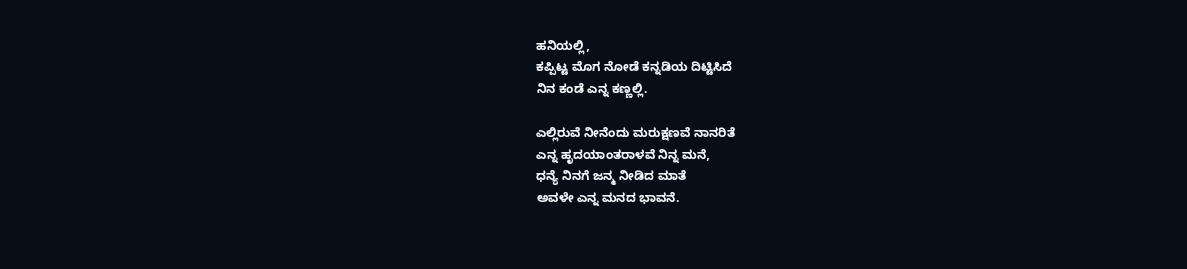ಹನಿಯಲ್ಲಿ,
ಕಪ್ಪಿಟ್ಟ ಮೊಗ ನೋಡೆ ಕನ್ನಡಿಯ ದಿಟ್ಟಿಸಿದೆ
ನಿನ ಕಂಡೆ ಎನ್ನ ಕಣ್ಣಲ್ಲಿ.

ಎಲ್ಲಿರುವೆ ನೀನೆಂದು ಮರುಕ್ಷಣವೆ ನಾನರಿತೆ
ಎನ್ನ ಹೃದಯಾಂತರಾಳವೆ ನಿನ್ನ ಮನೆ,
ಧನ್ಯೆ ನಿನಗೆ ಜನ್ಮ ನೀಡಿದ ಮಾತೆ
ಅವಳೇ ಎನ್ನ ಮನದ ಭಾವನೆ.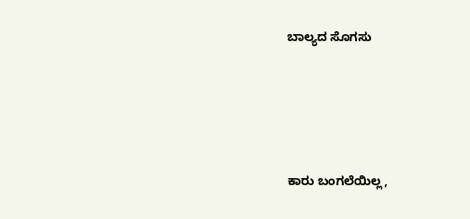ಬಾಲ್ಯದ ಸೊಗಸು






ಕಾರು ಬಂಗಲೆಯಿಲ್ಲ,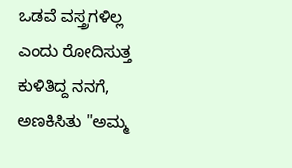ಒಡವೆ ವಸ್ತ್ರಗಳಿಲ್ಲ
ಎಂದು ರೋದಿಸುತ್ತ ಕುಳಿತಿದ್ದ ನನಗೆ,
ಅಣಕಿಸಿತು "ಅಮ್ಮ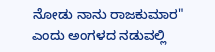ನೋಡು ನಾನು ರಾಜಕುಮಾರ"
ಎಂದು ಅಂಗಳದ ನಡುವಲ್ಲಿ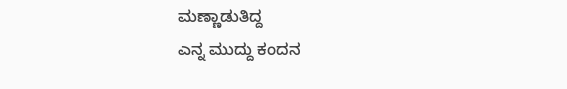ಮಣ್ಣಾಡುತಿದ್ದ
ಎನ್ನ ಮುದ್ದು ಕಂದನ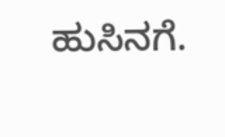ಹುಸಿನಗೆ.